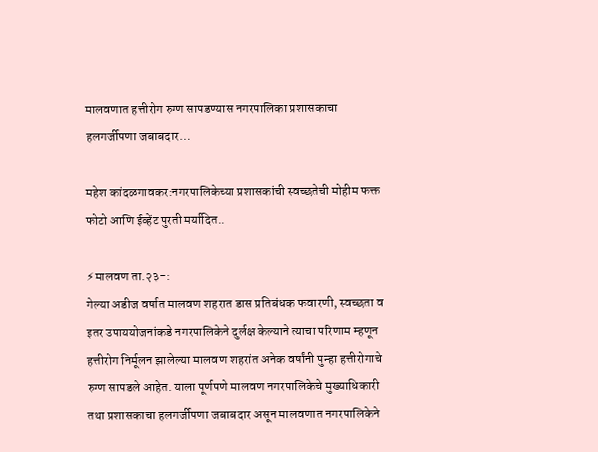मालवणात हत्तीरोग रुग्ण सापडण्यास नगरपालिका प्रशासकाचा हलगर्जीपणा जबाबदार…

महेश कांदळगावकर:नगरपालिकेच्या प्रशासकांची स्वच्छतेची मोहीम फक्त फोटो आणि ईव्हेंट पुरती मर्यादित..

⚡मालवण ता.२३-:
गेल्या अडीज वर्षात मालवण शहरात डास प्रतिबंधक फवारणी, स्वच्छता व इतर उपाययोजनांकडे नगरपालिकेने दुर्लक्ष केल्याने त्याचा परिणाम म्हणून हत्तीरोग निर्मूलन झालेल्या मालवण शहरांत अनेक वर्षांनी पुन्हा हत्तीरोगाचे रुग्ण सापडले आहेत. याला पूर्णपणे मालवण नगरपालिकेचे मुख्याधिकारी तथा प्रशासकाचा हलगर्जीपणा जबाबदार असून मालवणात नगरपालिकेने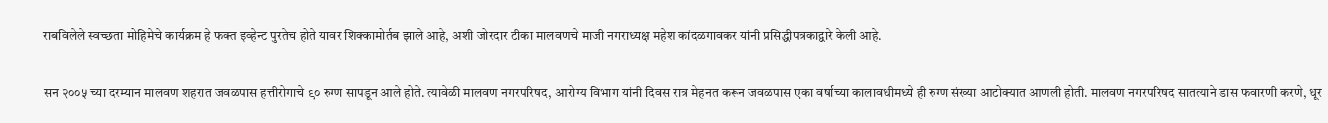राबविलेले स्वच्छता मोहिमेचे कार्यक्रम हे फक्त इव्हेन्ट पुरतेच होते यावर शिक्कामोर्तब झाले आहे, अशी जोरदार टीका मालवणचे माजी नगराध्यक्ष महेश कांदळगावकर यांनी प्रसिद्धीपत्रकाद्वारे केली आहे.

सन २००५ च्या दरम्यान मालवण शहरात जवळपास हत्तीरोगाचे ९० रुग्ण सापडून आले होते. त्यावेळी मालवण नगरपरिषद, आरोग्य विभाग यांनी दिवस रात्र मेहनत करून जवळपास एका वर्षाच्या कालावधीमध्ये ही रुग्ण संख्या आटोक्यात आणली होती. मालवण नगरपरिषद सातत्याने डास फवारणी करणे, धूर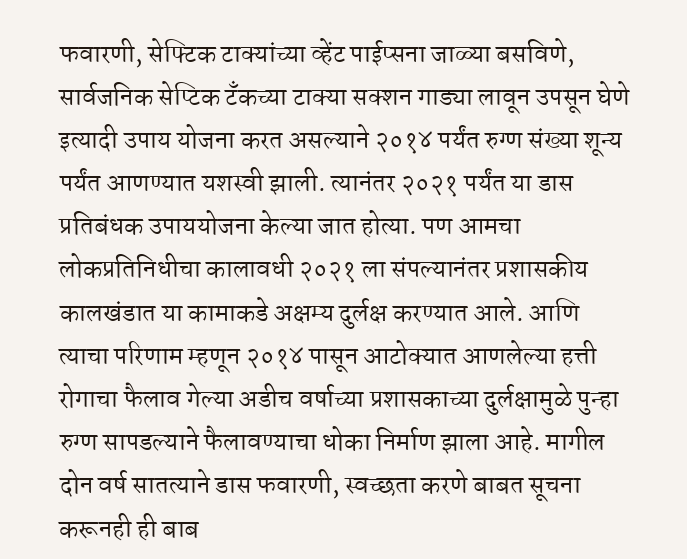फवारणी, सेफ्टिक टाक्यांच्या व्हेंट पाईप्सना जाळ्या बसविणे, सार्वजनिक सेप्टिक टॅंकच्या टाक्या सक्शन गाड्या लावून उपसून घेणे इत्यादी उपाय योजना करत असल्याने २०१४ पर्यंत रुग्ण संख्या शून्य पर्यंत आणण्यात यशस्वी झाली. त्यानंतर २०२१ पर्यंत या डास प्रतिबंधक उपाययोजना केल्या जात होत्या. पण आमचा लोकप्रतिनिधीचा कालावधी २०२१ ला संपल्यानंतर प्रशासकीय कालखंडात या कामाकडे अक्षम्य दुर्लक्ष करण्यात आले. आणि त्याचा परिणाम म्हणून २०१४ पासून आटोक्यात आणलेल्या हत्ती रोगाचा फैलाव गेल्या अडीच वर्षाच्या प्रशासकाच्या दुर्लक्षामुळे पुन्हा रुग्ण सापडल्याने फैलावण्याचा धोका निर्माण झाला आहे. मागील दोन वर्ष सातत्याने डास फवारणी, स्वच्छता करणे बाबत सूचना करूनही ही बाब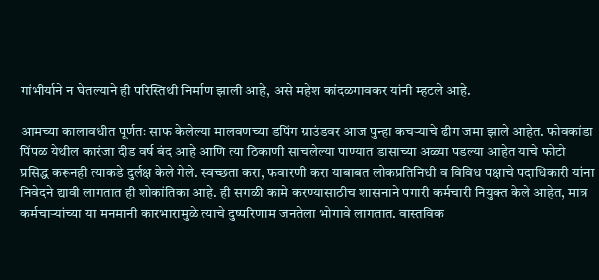गांभीर्याने न घेतल्याने ही परिस्तिथी निर्माण झाली आहे, असे महेश कांदळगावकर यांनी म्हटले आहे.

आमच्या कालावधीत पूर्णतः साफ केलेल्या मालवणच्या डपिंग ग्राउंडवर आज पुन्हा कचऱ्याचे ढीग जमा झाले आहेत. फोवकांडा पिंपळ येथील कारंजा दीड वर्ष बंद आहे आणि त्या ठिकाणी साचलेल्या पाण्यात डासाच्या अळ्या पडल्या आहेत याचे फोटो प्रसिद्ध करूनही त्याकडे दुर्लक्ष केले गेले. स्वच्छता करा, फवारणी करा याबाबत लोकप्रतिनिधी व विविध पक्षाचे पदाधिकारी यांना निवेदने द्यावी लागतात ही शोकांतिका आहे. ही सगळी कामे करण्यासाठीच शासनाने पगारी कर्मचारी नियुक्त केले आहेत, मात्र कर्मचाऱ्यांच्या या मनमानी कारभारामुळे त्याचे दुष्परिणाम जनतेला भोगावे लागतात. वास्तविक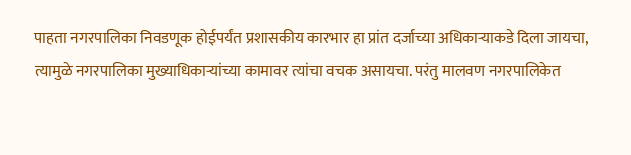पाहता नगरपालिका निवडणूक होईपर्यंत प्रशासकीय कारभार हा प्रांत दर्जाच्या अधिकाऱ्याकडे दिला जायचा, त्यामुळे नगरपालिका मुख्याधिकाऱ्यांच्या कामावर त्यांचा वचक असायचा. परंतु मालवण नगरपालिकेत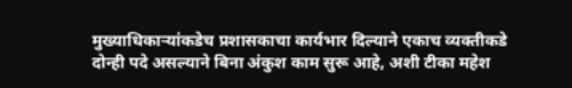मुख्याधिकाऱ्यांकडेच प्रशासकाचा कार्यभार दिल्याने एकाच व्यक्तीकडे दोन्ही पदे असल्याने बिना अंकुश काम सुरू आहे, अशी टीका महेश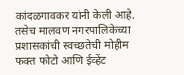कांदळगावकर यांनी केली आहे. तसेच मालवण नगरपालिकेच्या प्रशासकांची स्वच्छतेची मोहीम फक्त फोटो आणि ईव्हेंट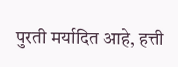पुरती मर्यादित आहे, हत्ती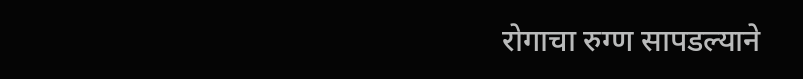रोगाचा रुग्ण सापडल्याने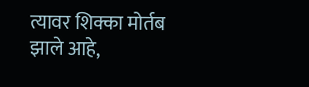त्यावर शिक्का मोर्तब झाले आहे,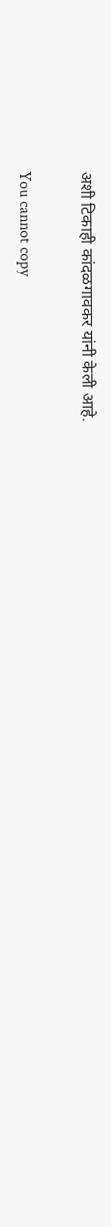अशी टिकाही कांदळगावकर यांनी केली आहे.

You cannot copy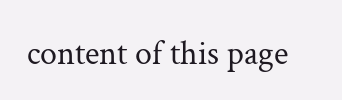content of this page